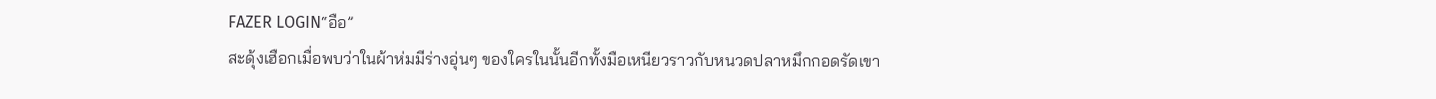FAZER LOGIN“อือ”
สะดุ้งเฮือกเมื่อพบว่าในผ้าห่มมีร่างอุ่นๆ ของใครในนั้นอีกทั้งมือเหนียวราวกับหนวดปลาหมึกกอดรัดเขา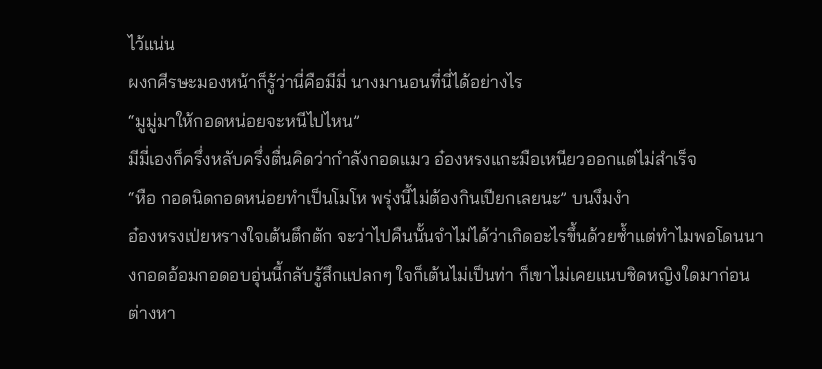ไว้แน่น
ผงกศีรษะมองหน้าก็รู้ว่านี่คือมีมี่ นางมานอนที่นี่ได้อย่างไร
“มูมู่มาให้กอดหน่อยจะหนีไปไหน”
มีมี่เองก็ครึ่งหลับครึ่งตื่นคิดว่ากำลังกอดแมว อ๋องหรงแกะมือเหนียวออกแต่ไม่สำเร็จ
“หือ กอดนิดกอดหน่อยทำเป็นโมโห พรุ่งนี้ไม่ต้องกินเปียกเลยนะ” บนงึมงำ
อ๋องหรงเป่ยหรางใจเต้นตึกตัก จะว่าไปคืนนั้นจำไม่ได้ว่าเกิดอะไรขึ้นด้วยซ้ำแต่ทำไมพอโดนนางกอดอ้อมกอดอบอุ่นนี้กลับรู้สึกแปลกๆ ใจก็เต้นไม่เป็นท่า ก็เขาไม่เคยแนบชิดหญิงใดมาก่อนต่างหา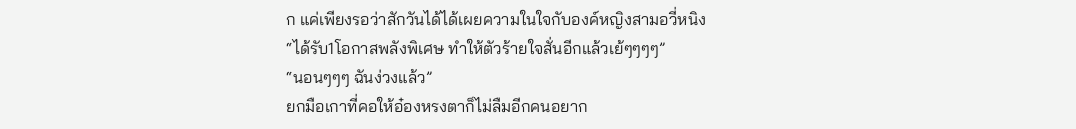ก แค่เพียงรอว่าสักวันได้ได้เผยความในใจกับองค์หญิงสามอวี่หนิง
“ได้รับ1โอกาสพลังพิเศษ ทำให้ตัวร้ายใจสั่นอีกแล้วเย้ๆๆๆๆ”
“นอนๆๆๆ ฉันง่วงแล้ว”
ยกมือเกาที่คอให้อ๋องหรงตาก็ไม่ลืมอีกคนอยาก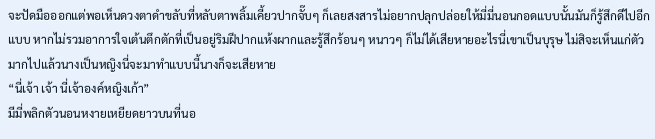จะปัดมือออกแต่พอเห็นดวงตาดำขลับที่หลับตาพลิ้มเคี้ยวปากจั๊บๆ ก็เลยสงสารไม่อยากปลุกปล่อยให้มี่มี่นอนกอดแบบนั้นมันก็รู้สึกดีไปอีกแบบ หากไม่รวมอาการใจเต้นตึกตักที่เป็นอยู่ริมฝีปากแห้งผากและรู้สึกร้อนๆ หนาวๆ ก็ไม่ได้เสียหายอะไรนี่เขาเป็นบุรุษ ไม่สิจะเห็นแก่ตัวมากไปแล้วนางเป็นหญิงนี่จะมาทำแบบนี้นางก็จะเสียหาย
“นี่เจ้า เจ้า นี่เจ้าองค์หญิงเก้า”
มีมี่พลิกตัวนอนหงายเหยียดยาวบนที่นอ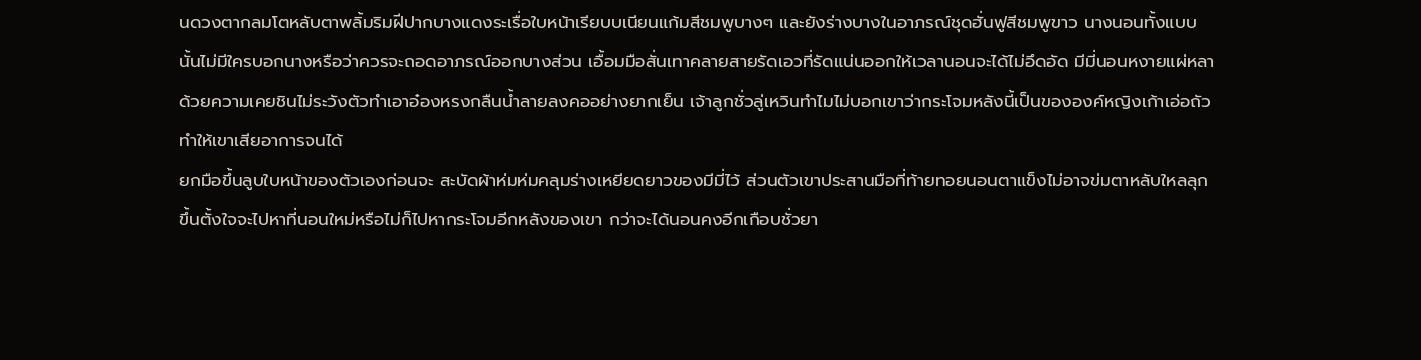นดวงตากลมโตหลับตาพลิ้มริมฝีปากบางแดงระเรื่อใบหน้าเรียบบเนียนแก้มสีชมพูบางๆ และยังร่างบางในอาภรณ์ชุดฮั่นฟูสีชมพูขาว นางนอนทั้งแบบนั้นไม่มีใครบอกนางหรือว่าควรจะถอดอาภรณ์ออกบางส่วน เอื้อมมือสั่นเทาคลายสายรัดเอวที่รัดแน่นออกให้เวลานอนจะได้ไม่อึดอัด มีมี่นอนหงายแผ่หลาด้วยความเคยชินไม่ระวังตัวทำเอาอ๋องหรงกลืนน้ำลายลงคออย่างยากเย็น เจ้าลูกชั่วลู่เหวินทำไมไม่บอกเขาว่ากระโจมหลังนี้เป็นขององค์หญิงเก้าเอ่อถัว ทำให้เขาเสียอาการจนได้
ยกมือขึ้นลูบใบหน้าของตัวเองก่อนจะ สะบัดผ้าห่มห่มคลุมร่างเหยียดยาวของมีมี่ไว้ ส่วนตัวเขาประสานมือที่ท้ายทอยนอนตาแข็งไม่อาจข่มตาหลับใหลลุกขึ้นตั้งใจจะไปหาที่นอนใหม่หรือไม่ก็ไปหากระโจมอีกหลังของเขา กว่าจะได้นอนคงอีกเกือบชั่วยา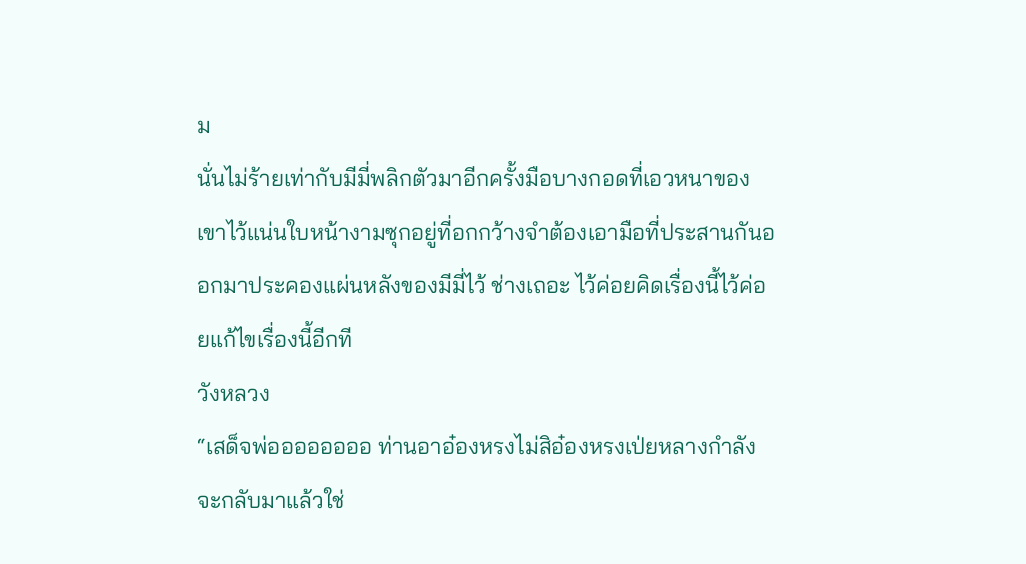ม
นั่นไม่ร้ายเท่ากับมีมี่พลิกตัวมาอีกครั้งมือบางกอดที่เอวหนาของเขาไว้แน่นใบหน้างามซุกอยู่ที่อกกว้างจำต้องเอามือที่ประสานกันออกมาประคองแผ่นหลังของมีมี่ไว้ ช่างเถอะ ไว้ค่อยคิดเรื่องนี้ไว้ค่อยแก้ไขเรื่องนี้อีกที
วังหลวง
“เสด็จพ่ออออออออ ท่านอาอ๋องหรงไม่สิอ๋องหรงเป่ยหลางกำลังจะกลับมาแล้วใช่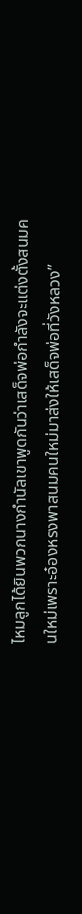ไหมลูกได้ยินพวกนางกำนัลเขาพูดกันว่าเสด็จพ่อกำลังจะแต่งตั้งสนมคนใหม่เพราะอ๋องหรงพาสนมคนใหม่มาส่งให้เสด็จพ่อที่วังหลวง”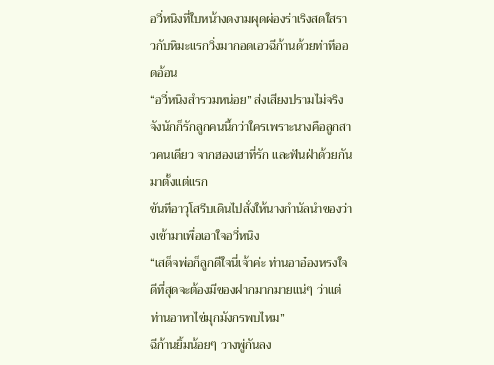อวี่หนิงที่ใบหน้างดงามผุดผ่องร่าเริงสดใสราวกับหิมะแรกวิ่งมากอดเอวฉีก้านด้วยท่าทีออดอ้อน
“อวี่หนิงสำรวมหน่อย” ส่งเสียงปรามไม่จริงจังนักก็รักลูกคนนี้กว่าใครเพราะนางคือลูกสาวคนเดียว จากฮองเฮาที่รัก และฟันฝ่าด้วยกันมาตั้งแต่แรก
ขันทีอาวุโสรีบเดินไปสั่งให้นางกำนัลนำของว่างเข้ามาเพื่อเอาใจอวี่หนิง
“เสด็จพ่อก็ลูกดีใจนี่เจ้าค่ะ ท่านอาอ๋องหรงใจดีที่สุดจะต้องมีของฝากมากมายแน่ๆ ว่าแต่ท่านอาหาไข่มุกมังกรพบไหม”
ฉีก้านยิ้มน้อยๆ วางพู่กันลง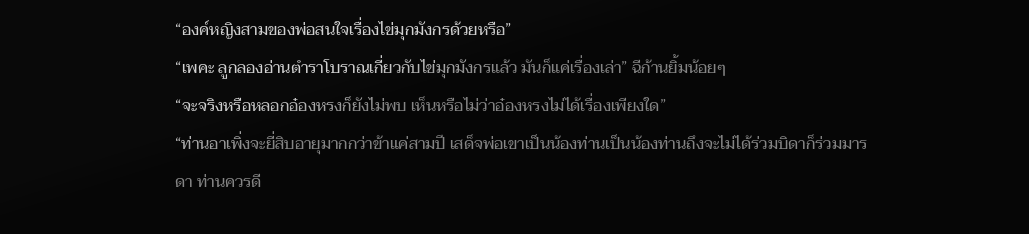“องค์หญิงสามของพ่อสนใจเรื่องไข่มุกมังกรด้วยหรือ”
“เพคะ ลูกลองอ่านตำราโบราณเกี่ยวกับไข่มุกมังกรแล้ว มันก็แค่เรื่องเล่า” ฉีก้านยิ้มน้อยๆ
“จะจริงหรือหลอกอ๋องหรงก็ยังไม่พบ เห็นหรือไม่ว่าอ๋องหรงไม่ได้เรื่องเพียงใด”
“ท่านอาเพิ่งจะยี่สิบอายุมากกว่าข้าแค่สามปี เสด็จพ่อเขาเป็นน้องท่านเป็นน้องท่านถึงจะไม่ได้ร่วมบิดาก็ร่วมมารดา ท่านควรดี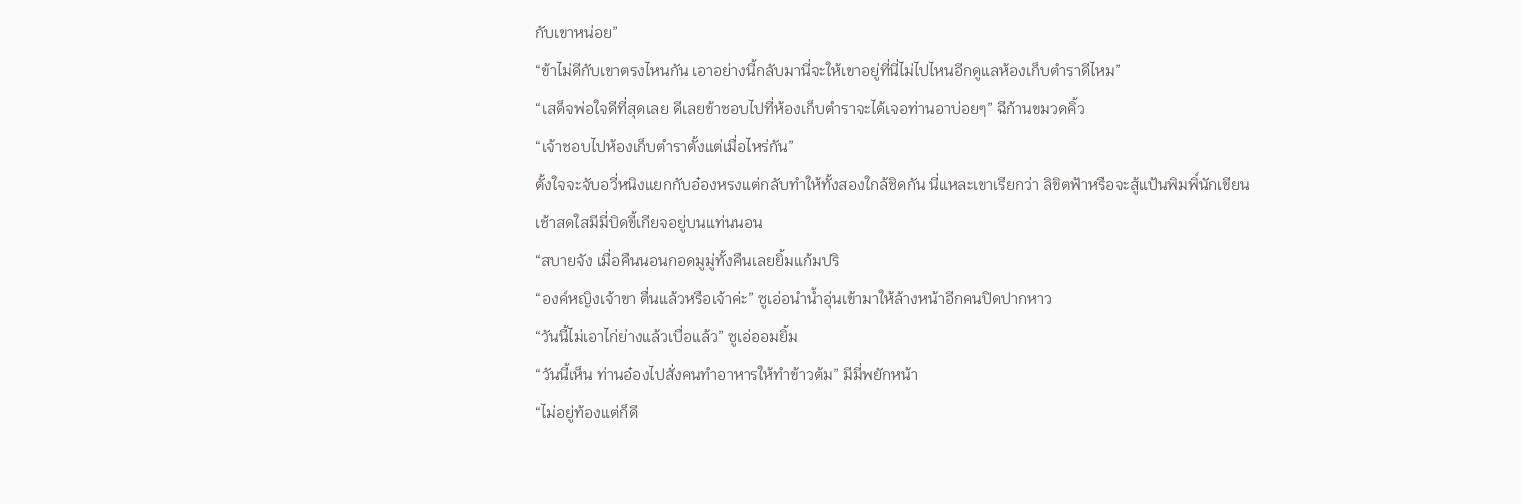กับเขาหน่อย”
“ข้าไม่ดีกับเขาตรงไหนกัน เอาอย่างนี้กลับมานี่จะให้เขาอยู่ที่นี่ไม่ไปไหนอีกดูแลห้องเก็บตำราดีไหม”
“เสด็จพ่อใจดีที่สุดเลย ดีเลยข้าชอบไปที่ห้องเก็บตำราจะได้เจอท่านอาบ่อยๆ” ฉีก้านขมวดคิ้ว
“เจ้าชอบไปห้องเก็บตำราตั้งแต่เมื่อไหร่กัน”
ตั้งใจจะจับอวี่หนิงแยกกับอ๋องหรงแต่กลับทำให้ทั้งสองใกล้ชิดกัน นี่แหละเขาเรียกว่า ลิขิตฟ้าหรือจะสู้แป้นพิมพิ์นักเขียน
เช้าสดใสมีมี่บิดขี้เกียจอยู่บนแท่นนอน
“สบายจัง เมื่อคืนนอนกอดมูมู่ทั้งคืนเลยยิ้มแก้มปริ
“องค์หญิงเจ้าขา ตื่นแล้วหรือเจ้าค่ะ” ซูเอ่อนำน้ำอุ่นเข้ามาให้ล้างหน้าอีกคนปิดปากหาว
“วันนี้ไม่เอาไก่ย่างแล้วเบื่อแล้ว” ซูเอ่ออมยิ้ม
“วันนี้เห็น ท่านอ๋องไปสั่งคนทำอาหารให้ทำข้าวต้ม” มีมี่พยักหน้า
“ไม่อยู่ท้องแต่ก็ดี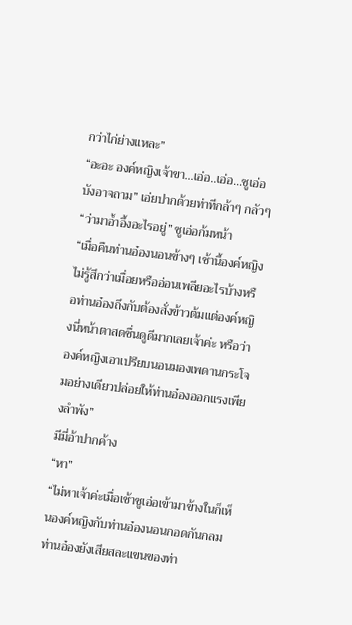กว่าไก่ย่างแหละ”
“อะอะ องค์หญิงเจ้าขา…เอ่อ..เอ่อ…ซูเอ่อบังอาจถาม” เอ่ยปากด้วยท่าทีกล้าๆ กลัวๆ
“ว่ามาอ้ำอึ้งอะไรอยู่” ซูเอ่อก้มหน้า
“เมื่อคืนท่านอ๋องนอนข้างๆ เช้านี้องค์หญิงไม่รู้สึกว่าเมื่อยหรืออ่อนเพลียอะไรบ้างหรือท่านอ๋องถึงกับต้องสั่งข้าวต้มแต่องค์หญิงนี่หน้าตาสดชื่นดูดีมากเลยเจ้าค่ะ หรือว่าองค์หญิงเอาเปรียบนอนมองเพดานกระโจมอย่างเดียวปล่อยให้ท่านอ๋องออกแรงเพียงลำพัง”
มีมี่อ้าปากค้าง
“หา”
“ไม่หาเจ้าค่ะเมื่อเช้าซูเอ่อเข้ามาข้างในก็เห็นองค์หญิงกับท่านอ๋องนอนกอดกันกลมท่านอ๋องยังเสียสละแขนของท่า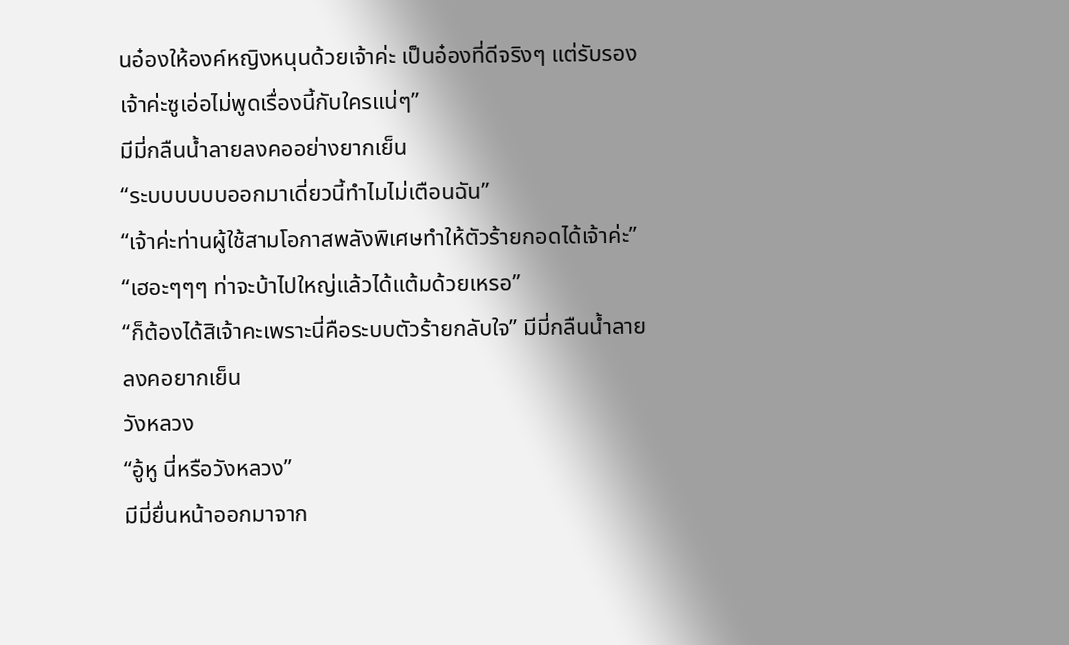นอ๋องให้องค์หญิงหนุนด้วยเจ้าค่ะ เป็นอ๋องที่ดีจริงๆ แต่รับรองเจ้าค่ะซูเอ่อไม่พูดเรื่องนี้กับใครแน่ๆ”
มีมี่กลืนน้ำลายลงคออย่างยากเย็น
“ระบบบบบบออกมาเดี่ยวนี้ทำไมไม่เตือนฉัน”
“เจ้าค่ะท่านผู้ใช้สามโอกาสพลังพิเศษทำให้ตัวร้ายกอดได้เจ้าค่ะ”
“เฮอะๆๆๆ ท่าจะบ้าไปใหญ่แล้วได้แต้มด้วยเหรอ”
“ก็ต้องได้สิเจ้าคะเพราะนี่คือระบบตัวร้ายกลับใจ” มีมี่กลืนน้ำลายลงคอยากเย็น
วังหลวง
“อู้หู นี่หรือวังหลวง”
มีมี่ยื่นหน้าออกมาจาก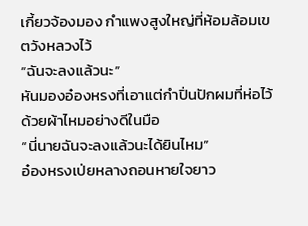เกี้ยวจ้องมอง กำแพงสูงใหญ่ที่ห้อมล้อมเขตวังหลวงไว้
“ฉันจะลงแล้วนะ”
หันมองอ๋องหรงที่เอาแต่กำปิ่นปักผมที่ห่อไว้ด้วยผ้าไหมอย่างดีในมือ
“นี่นายฉันจะลงแล้วนะได้ยินไหม”
อ๋องหรงเป่ยหลางถอนหายใจยาว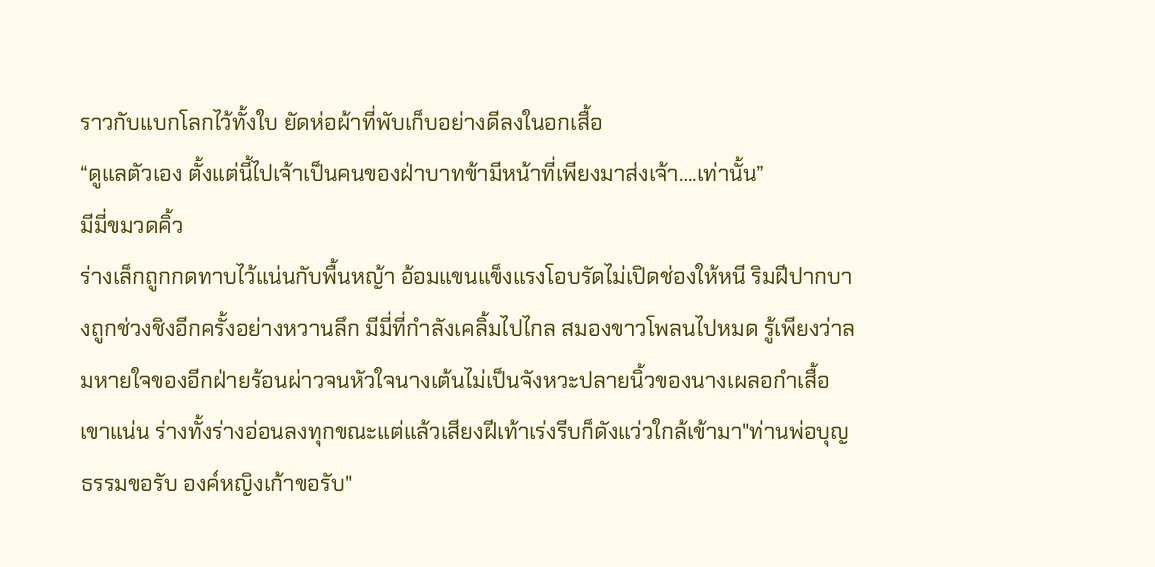ราวกับแบกโลกไว้ทั้งใบ ยัดห่อผ้าที่พับเก็บอย่างดีลงในอกเสื้อ
“ดูแลตัวเอง ตั้งแต่นี้ไปเจ้าเป็นคนของฝ่าบาทข้ามีหน้าที่เพียงมาส่งเจ้า….เท่านั้น”
มีมี่ขมวดคิ้ว
ร่างเล็กถูกกดทาบไว้แน่นกับพื้นหญ้า อ้อมแขนแข็งแรงโอบรัดไม่เปิดช่องให้หนี ริมฝีปากบางถูกช่วงชิงอีกครั้งอย่างหวานลึก มีมี่ที่กำลังเคลิ้มไปไกล สมองขาวโพลนไปหมด รู้เพียงว่าลมหายใจของอีกฝ่ายร้อนผ่าวจนหัวใจนางเต้นไม่เป็นจังหวะปลายนิ้วของนางเผลอกำเสื้อเขาแน่น ร่างทั้งร่างอ่อนลงทุกขณะแต่แล้วเสียงฝีเท้าเร่งรีบก็ดังแว่วใกล้เข้ามา"ท่านพ่อบุญธรรมขอรับ องค์หญิงเก้าขอรับ"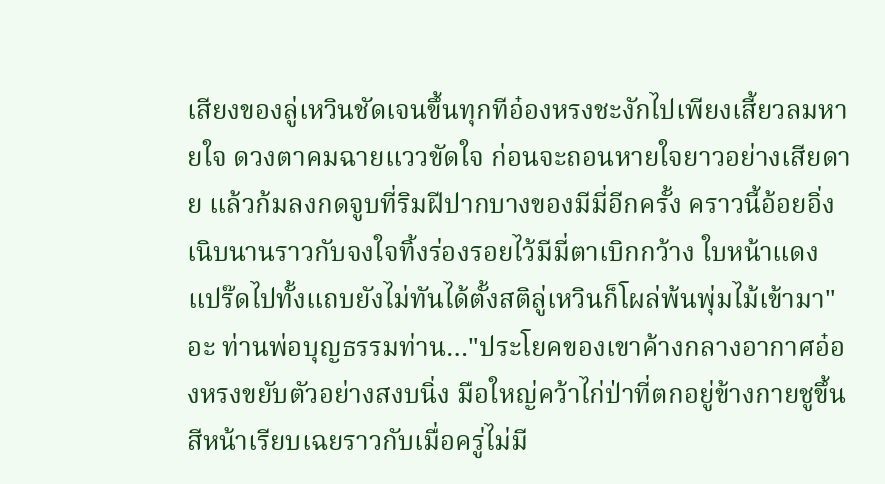เสียงของลู่เหวินชัดเจนขึ้นทุกทีอ๋องหรงชะงักไปเพียงเสี้ยวลมหายใจ ดวงตาคมฉายแววขัดใจ ก่อนจะถอนหายใจยาวอย่างเสียดาย แล้วก้มลงกดจูบที่ริมฝีปากบางของมีมี่อีกครั้ง คราวนี้อ้อยอิ่งเนิบนานราวกับจงใจทิ้งร่องรอยไว้มีมี่ตาเบิกกว้าง ใบหน้าแดงแปร๊ดไปทั้งแถบยังไม่ทันได้ตั้งสติลู่เหวินก็โผล่พ้นพุ่มไม้เข้ามา"อะ ท่านพ่อบุญธรรมท่าน…"ประโยคของเขาค้างกลางอากาศอ๋องหรงขยับตัวอย่างสงบนิ่ง มือใหญ่คว้าไก่ป่าที่ตกอยู่ข้างกายชูขึ้น สีหน้าเรียบเฉยราวกับเมื่อครู่ไม่มี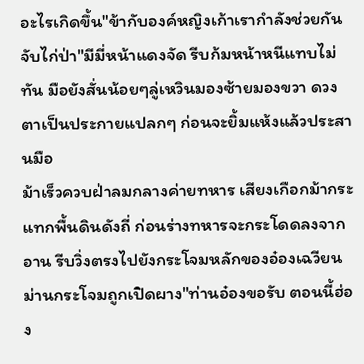อะไรเกิดขึ้น"ข้ากับองค์หญิงเก้าเรากำลังช่วยกันจับไก่ป่า"มีมี่หน้าแดงจัด รีบก้มหน้าหนีแทบไม่ทัน มือยังสั่นน้อยๆลู่เหวินมองซ้ายมองขวา ดวงตาเป็นประกายแปลกๆ ก่อนจะยิ้มแห้งแล้วประสานมือ
ม้าเร็วควบฝ่าลมกลางค่ายทหาร เสียงเกือกม้ากระแทกพื้นดินดังถี่ ก่อนร่างทหารจะกระโดดลงจากอาน รีบวิ่งตรงไปยังกระโจมหลักของอ๋องเฉวียนม่านกระโจมถูกเปิดผาง"ท่านอ๋องขอรับ ตอนนี้ฮ่อง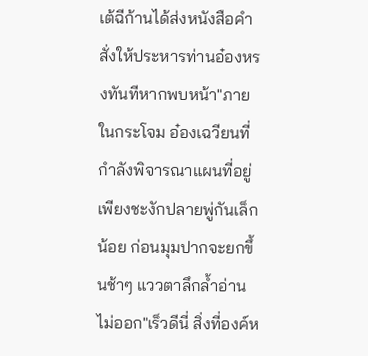เต้ฉีก้านได้ส่งหนังสือคำสั่งให้ประหารท่านอ๋องหรงทันทีหากพบหน้า"ภายในกระโจม อ๋องเฉวียนที่กำลังพิจารณาแผนที่อยู่เพียงชะงักปลายพู่กันเล็กน้อย ก่อนมุมปากจะยกขึ้นช้าๆ แววตาลึกล้ำอ่านไม่ออก"เร็วดีนี่ สิ่งที่องค์ห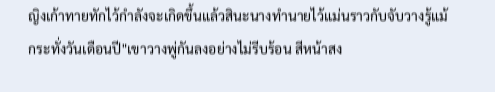ญิงเก้าทายทักไว้กำลังจะเกิดขึ้นแล้วสินะนางทำนายไว้แม่นราวกับจับวางรู้แม้กระทั่งวันเดือนปี"เขาวางพู่กันลงอย่างไม่รีบร้อน สีหน้าสง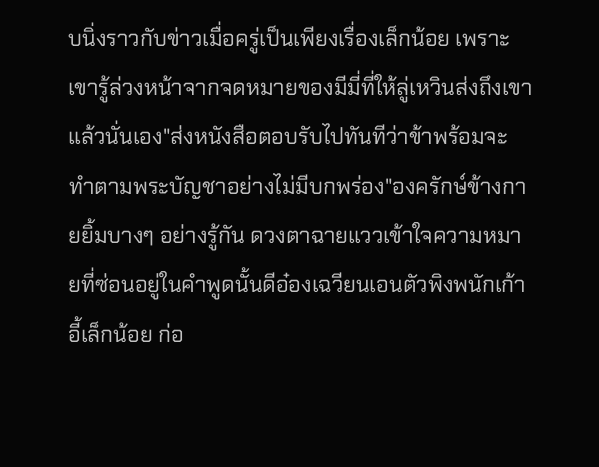บนิ่งราวกับข่าวเมื่อครู่เป็นเพียงเรื่องเล็กน้อย เพราะเขารู้ล่วงหน้าจากจดหมายของมีมี่ที่ให้ลู่เหวินส่งถึงเขาแล้วนั่นเอง"ส่งหนังสือตอบรับไปทันทีว่าข้าพร้อมจะทำตามพระบัญชาอย่างไม่มีบกพร่อง"องครักษ์ข้างกายยิ้มบางๆ อย่างรู้กัน ดวงตาฉายแววเข้าใจความหมายที่ซ่อนอยู่ในคำพูดนั้นดีอ๋องเฉวียนเอนตัวพิงพนักเก้าอี้เล็กน้อย ก่อ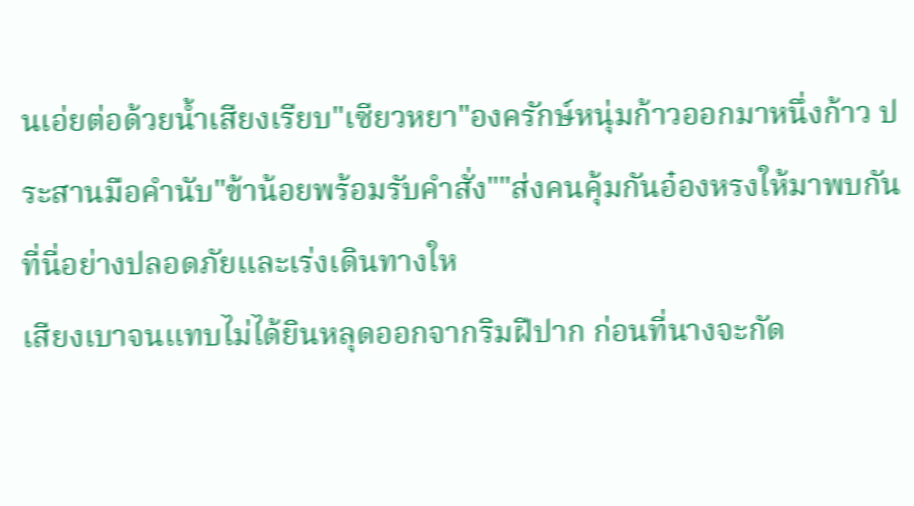นเอ่ยต่อด้วยน้ำเสียงเรียบ"เซียวหยา"องครักษ์หนุ่มก้าวออกมาหนึ่งก้าว ประสานมือคำนับ"ข้าน้อยพร้อมรับคำสั่ง""ส่งคนคุ้มกันอ๋องหรงให้มาพบกันที่นี่อย่างปลอดภัยและเร่งเดินทางให
เสียงเบาจนแทบไม่ได้ยินหลุดออกจากริมฝีปาก ก่อนที่นางจะกัด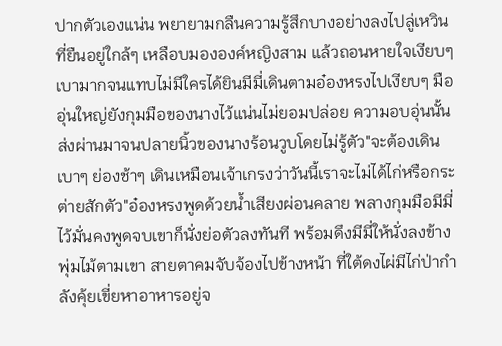ปากตัวเองแน่น พยายามกลืนความรู้สึกบางอย่างลงไปลู่เหวินที่ยืนอยู่ใกล้ๆ เหลือบมององค์หญิงสาม แล้วถอนหายใจเงียบๆ เบามากจนแทบไม่มีใครได้ยินมีมี่เดินตามอ๋องหรงไปเงียบๆ มืออุ่นใหญ่ยังกุมมือของนางไว้แน่นไม่ยอมปล่อย ความอบอุ่นนั้นส่งผ่านมาจนปลายนิ้วของนางร้อนวูบโดยไม่รู้ตัว"จะต้องเดินเบาๆ ย่องช้าๆ เดินเหมือนเจ้าเกรงว่าวันนี้เราจะไม่ได้ไก่หรือกระต่ายสักตัว"อ๋องหรงพูดด้วยน้ำเสียงผ่อนคลาย พลางกุมมือมีมี่ไว้มั่นคงพูดจบเขาก็นั่งย่อตัวลงทันที พร้อมดึงมีมี่ให้นั่งลงข้างพุ่มไม้ตามเขา สายตาคมจับจ้องไปข้างหน้า ที่ใต้ดงไผ่มีไก่ป่ากำลังคุ้ยเขี่ยหาอาหารอยู่จ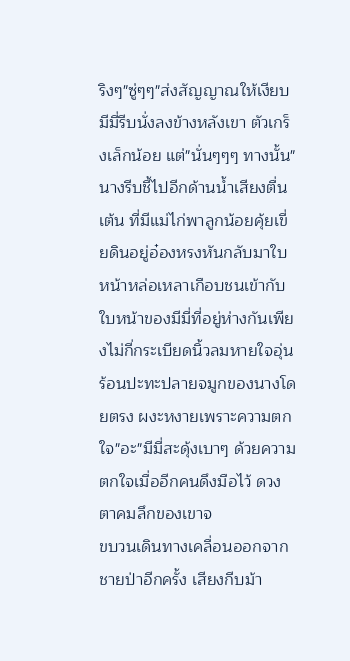ริงๆ"ซู่ๆๆ"ส่งสัญญาณให้เงียบมีมี่รีบนั่งลงข้างหลังเขา ตัวเกร็งเล็กน้อย แต่"นั่นๆๆๆ ทางนั้น"นางรีบชี้ไปอีกด้านน้ำเสียงตื่นเต้น ที่มีแม่ไก่พาลูกน้อยคุ้ยเขี่ยดินอยู่อ๋องหรงหันกลับมาใบหน้าหล่อเหลาเกือบชนเข้ากับใบหน้าของมีมี่ที่อยู่ห่างกันเพียงไม่กี่กระเบียดนิ้วลมหายใจอุ่นร้อนปะทะปลายจมูกของนางโดยตรง ผงะหงายเพราะความตกใจ"อะ"มีมี่สะดุ้งเบาๆ ด้วยความตกใจเมื่ออีกคนดึงมือไว้ ดวงตาคมลึกของเขาจ
ขบวนเดินทางเคลื่อนออกจากชายป่าอีกครั้ง เสียงกีบม้า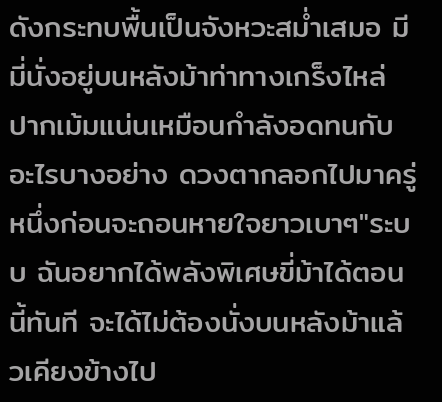ดังกระทบพื้นเป็นจังหวะสม่ำเสมอ มีมี่นั่งอยู่บนหลังม้าท่าทางเกร็งไหล่ ปากเม้มแน่นเหมือนกำลังอดทนกับอะไรบางอย่าง ดวงตากลอกไปมาครู่หนึ่งก่อนจะถอนหายใจยาวเบาๆ"ระบบ ฉันอยากได้พลังพิเศษขี่ม้าได้ตอนนี้ทันที จะได้ไม่ต้องนั่งบนหลังม้าแล้วเคียงข้างไป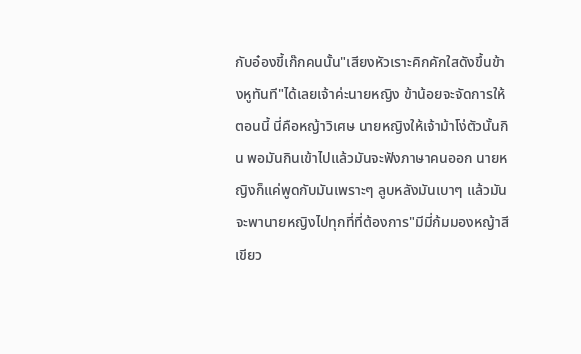กับอ๋องขี้เก๊กคนนั้น"เสียงหัวเราะคิกคักใสดังขึ้นข้างหูทันที"ได้เลยเจ้าค่ะนายหญิง ข้าน้อยจะจัดการให้ตอนนี้ นี่คือหญ้าวิเศษ นายหญิงให้เจ้าม้าโง่ตัวนั้นกิน พอมันกินเข้าไปแล้วมันจะฟังภาษาคนออก นายหญิงก็แค่พูดกับมันเพราะๆ ลูบหลังมันเบาๆ แล้วมันจะพานายหญิงไปทุกที่ที่ต้องการ"มีมี่ก้มมองหญ้าสีเขียว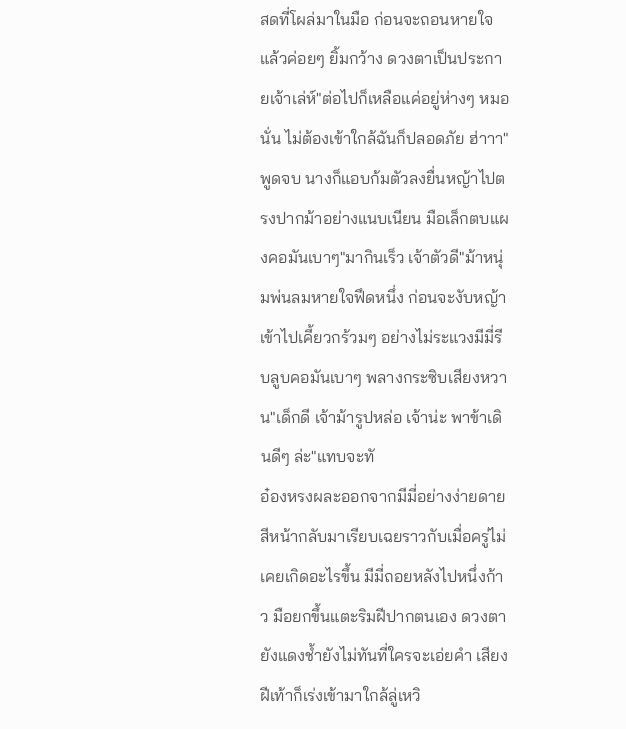สดที่โผล่มาในมือ ก่อนจะถอนหายใจแล้วค่อยๆ ยิ้มกว้าง ดวงตาเป็นประกายเจ้าเล่ห์"ต่อไปก็เหลือแค่อยู่ห่างๆ หมอนั่น ไม่ต้องเข้าใกล้ฉันก็ปลอดภัย ฮ่าาา"พูดจบ นางก็แอบก้มตัวลงยื่นหญ้าไปตรงปากม้าอย่างแนบเนียน มือเล็กตบแผงคอมันเบาๆ"มากินเร็ว เจ้าตัวดี"ม้าหนุ่มพ่นลมหายใจฟึดหนึ่ง ก่อนจะงับหญ้าเข้าไปเคี้ยวกร้วมๆ อย่างไม่ระแวงมีมี่รีบลูบคอมันเบาๆ พลางกระซิบเสียงหวาน"เด็กดี เจ้าม้ารูปหล่อ เจ้าน่ะ พาข้าเดินดีๆ ล่ะ"แทบจะทั
อ๋องหรงผละออกจากมีมี่อย่างง่ายดาย สีหน้ากลับมาเรียบเฉยราวกับเมื่อครู่ไม่เคยเกิดอะไรขึ้น มีมี่ถอยหลังไปหนึ่งก้าว มือยกขึ้นแตะริมฝีปากตนเอง ดวงตายังแดงช้ำยังไม่ทันที่ใครจะเอ่ยคำ เสียงฝีเท้าก็เร่งเข้ามาใกล้ลู่เหวิ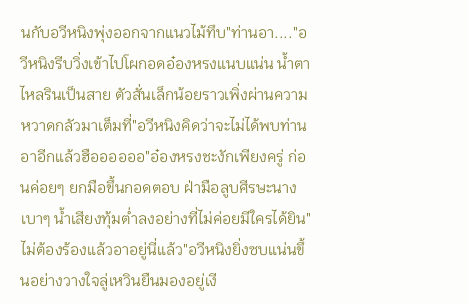นกับอวีหนิงพุ่งออกจากแนวไม้ทึบ"ท่านอา...."อวีหนิงรีบวิ่งเข้าไปโผกอดอ๋องหรงแนบแน่น น้ำตาไหลรินเป็นสาย ตัวสั่นเล็กน้อยราวเพิ่งผ่านความหวาดกลัวมาเต็มที่"อวีหนิงคิดว่าจะไม่ได้พบท่านอาอีกแล้วฮืออออออ"อ๋องหรงชะงักเพียงครู่ ก่อนค่อยๆ ยกมือขึ้นกอดตอบ ฝ่ามือลูบศีรษะนางเบาๆ น้ำเสียงทุ้มต่ำลงอย่างที่ไม่ค่อยมีใครได้ยิน"ไม่ต้องร้องแล้วอาอยู่นี่แล้ว"อวีหนิงยิ่งซบแน่นขึ้นอย่างวางใจลู่เหวินยืนมองอยู่เงี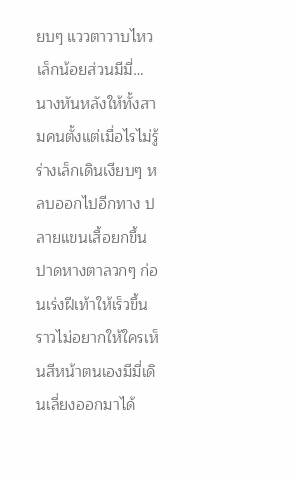ยบๆ แววตาวาบไหวเล็กน้อยส่วนมีมี่… นางหันหลังให้ทั้งสามคนตั้งแต่เมื่อไรไม่รู้ ร่างเล็กเดินเงียบๆ หลบออกไปอีกทาง ปลายแขนเสื้อยกขึ้นปาดหางตาลวกๆ ก่อนเร่งฝีเท้าให้เร็วขึ้นราวไม่อยากให้ใครเห็นสีหน้าตนเองมีมี่เดินเลี่ยงออกมาได้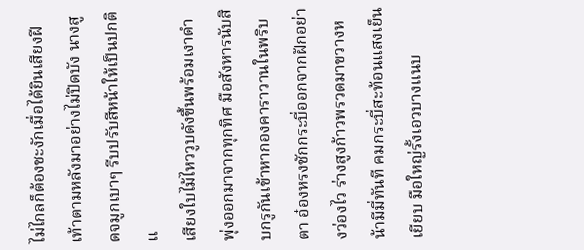ไม่ไกลก็ต้องชะงักเมื่อได้ยินเสียงฝีเท้าตามหลังมาอย่างไม่ปิดบัง นางสูดจมูกเบาๆ รีบปรับสีหน้าให้เป็นปกติ แ
เสียงใบไม้ไหววูบดังขึ้นพร้อมเงาดำพุ่งออกมาจากทุกทิศ มือสังหารนับสิบกรูกันเข้าหากองคาราวานในพริบตา อ๋องหรงชักกระบี่ออกจากฝักอย่างว่องไว ร่างสูงก้าวพรวดมาขวางหน้ามีมี่ทันที คมกระบี่สะท้อนแสงเย็นเยียบ มือใหญ่รั้งเอวบางแนบ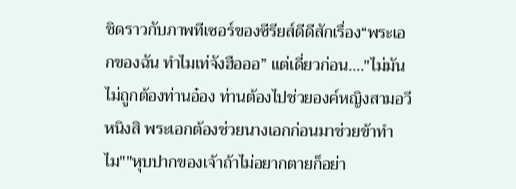ชิดราวกับภาพทีเซอร์ของซีรียส์ดีดีสักเรื่อง“พระเอกของฉัน ทำไมเท่จังฮือออ” แต่เดี่ยวก่อน…."ไม่มันไม่ถูกต้องท่านอ๋อง ท่านต้องไปช่วยองค์หญิงสามอวีหนิงสิ พระเอกต้องช่วยนางเอกก่อนมาช่วยข้าทำไม""หุบปากของเจ้าถ้าไม่อยากตายก็อย่า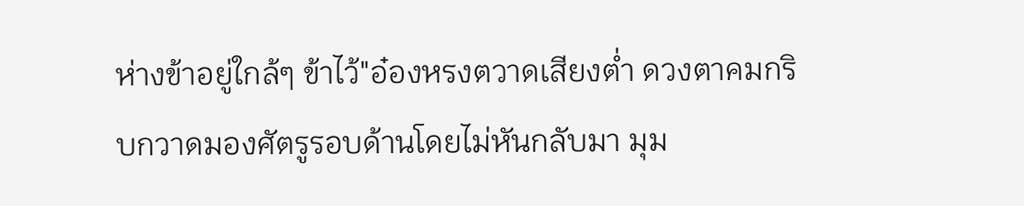ห่างข้าอยู่ใกล้ๆ ข้าไว้"อ๋องหรงตวาดเสียงต่ำ ดวงตาคมกริบกวาดมองศัตรูรอบด้านโดยไม่หันกลับมา มุม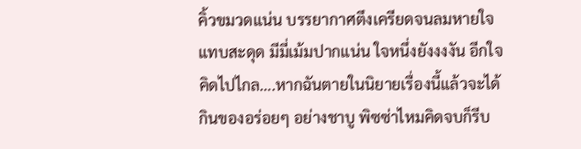คิ้วขมวดแน่น บรรยากาศตึงเครียดจนลมหายใจแทบสะดุด มีมี่เม้มปากแน่น ใจหนึ่งยังงงงัน อีกใจคิดไปไกล….หากฉันตายในนิยายเรื่องนี้แล้วจะได้กินของอร่อยๆ อย่างชาบู พิซซ่าไหมคิดจบก็รีบ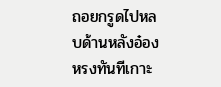ถอยกรูดไปหลบด้านหลังอ๋องหรงทันทีเกาะ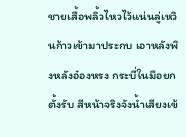ชายเสื้อพลิ้วไหวไว้แน่นลู่เหวินก้าวเข้ามาประกบ เอาหลังพิงหลังอ๋องหรง กระบี่ในมือยกตั้งรับ สีหน้าจริงจังน้ำเสียงเข้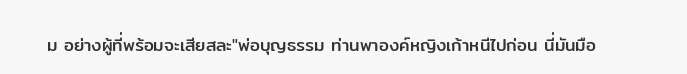ม อย่างผู้ที่พร้อมจะเสียสละ"พ่อบุญธรรม ท่านพาองค์หญิงเก้าหนีไปก่อน นี่มันมือ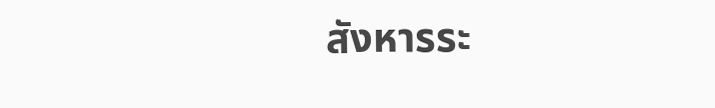สังหารระ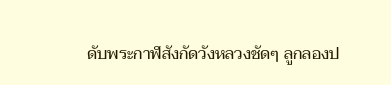ดับพระกาฬสังกัดวังหลวงชัดๆ ลูกลองป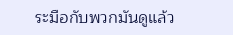ระมือกับพวกมันดูแล้ว